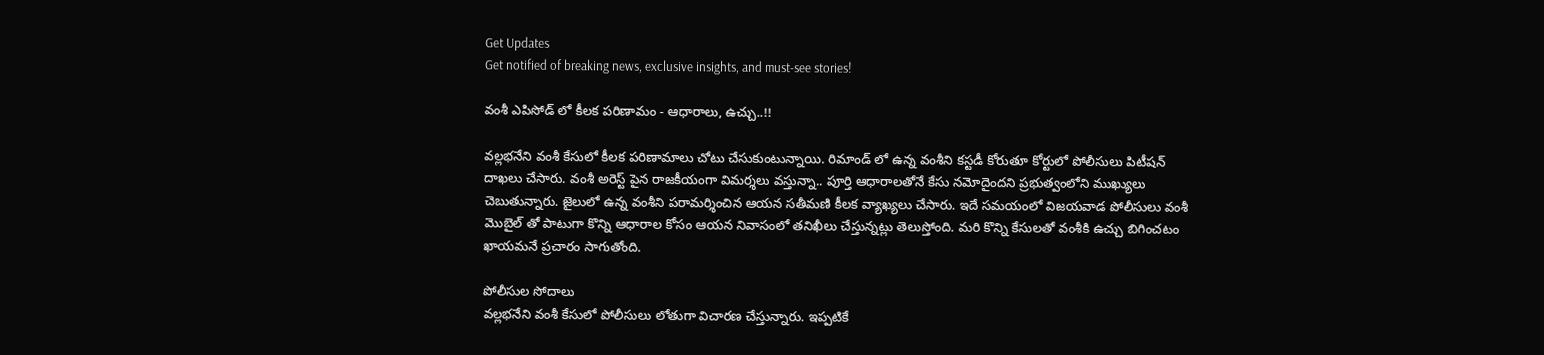Get Updates
Get notified of breaking news, exclusive insights, and must-see stories!

వంశీ ఎపిసోడ్ లో కీలక పరిణామం - ఆధారాలు, ఉచ్చు..!!

వల్లభనేని వంశీ కేసులో కీలక పరిణామాలు చోటు చేసుకుంటున్నాయి. రిమాండ్ లో ఉన్న వంశీని కస్టడీ కోరుతూ కోర్టులో పోలీసులు పిటీషన్ దాఖలు చేసారు. వంశీ అరెస్ట్ పైన రాజకీయంగా విమర్శలు వస్తున్నా.. పూర్తి ఆధారాలతోనే కేసు నమోదైందని ప్రభుత్వంలోని ముఖ్యులు చెబుతున్నారు. జైలులో ఉన్న వంశీని పరామర్శించిన ఆయన సతీమణి కీలక వ్యాఖ్యలు చేసారు. ఇదే సమయంలో విజయవాడ పోలీసులు వంశీ మొబైల్ తో పాటుగా కొన్ని ఆధారాల కోసం ఆయన నివాసంలో తనిఖీలు చేస్తున్నట్లు తెలుస్తోంది. మరి కొన్ని కేసులతో వంశీకి ఉచ్చు బిగించటం ఖాయమనే ప్రచారం సాగుతోంది.

పోలీసుల సోదాలు
వల్లభనేని వంశీ కేసులో పోలీసులు లోతుగా విచారణ చేస్తున్నారు. ఇప్పటికే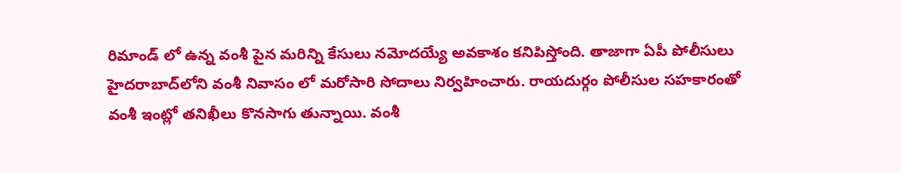రిమాండ్ లో ఉన్న వంశీ పైన మరిన్ని కేసులు నమోదయ్యే అవకాశం కనిపిస్తోంది. తాజాగా ఏపీ పోలీసులు హైదరాబాద్‌లోని వంశీ నివాసం లో మరోసారి సోదాలు నిర్వహించారు. రాయదుర్గం పోలీసుల సహకారంతో వంశీ ఇంట్లో తనిఖీలు కొనసాగు తున్నాయి. వంశీ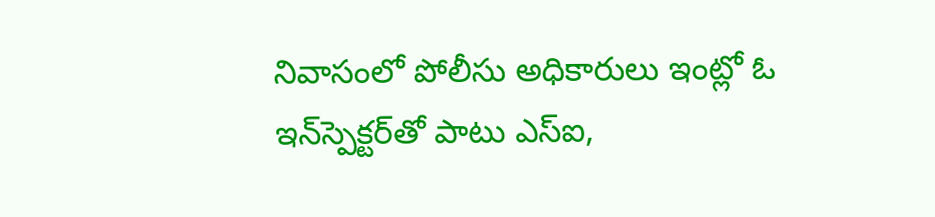నివాసంలో పోలీసు అధికారులు ఇంట్లో ఓ ఇన్‌స్పెక్టర్‌తో పాటు ఎస్ఐ,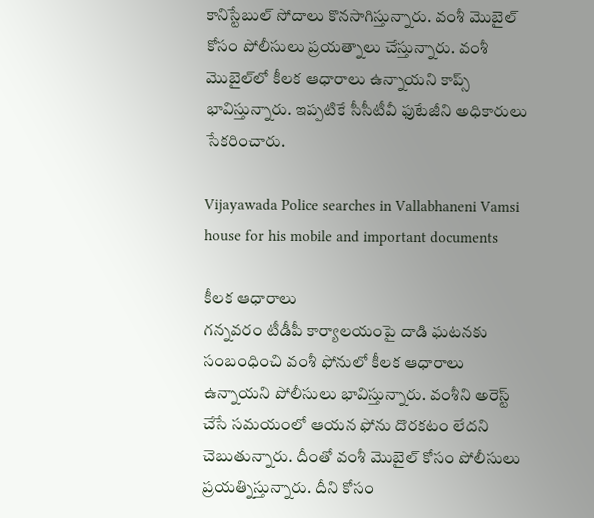కానిస్టేబుల్ సోదాలు కొనసాగిస్తున్నారు. వంశీ మొబైల్ కోసం పోలీసులు ప్రయత్నాలు చేస్తున్నారు. వంశీ మొబైల్‌లో కీలక ఆధారాలు ఉన్నాయని కాప్స్‌ భావిస్తున్నారు. ఇప్పటికే సీసీటీవీ ఫుటేజీని అధికారులు సేకరించారు.

Vijayawada Police searches in Vallabhaneni Vamsi house for his mobile and important documents

కీలక ఆధారాలు
గన్నవరం టీడీపీ కార్యాలయంపై దాడి ఘటనకు సంబంధించి వంశీ ఫోనులో కీలక ఆధారాలు ఉన్నాయని పోలీసులు భావిస్తున్నారు. వంశీని అరెస్ట్ చేసే సమయంలో ఆయన ఫోను దొరకటం లేదని చెబుతున్నారు. దీంతో వంశీ మొబైల్ కోసం పోలీసులు ప్రయత్నిస్తున్నారు. దీని కోసం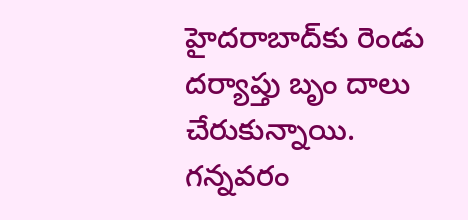హైదరాబాద్‌కు రెండు దర్యాప్తు బృం దాలు చేరుకున్నాయి. గన్నవరం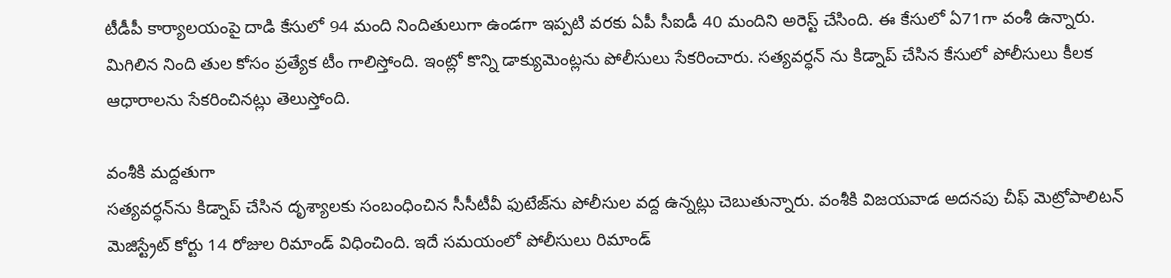టీడీపీ కార్యాలయంపై దాడి కేసులో 94 మంది నిందితులుగా ఉండగా ఇప్పటి వరకు ఏపీ సీఐడీ 40 మందిని అరెస్ట్ చేసింది. ఈ కేసులో ఏ71గా వంశీ ఉన్నారు. మిగిలిన నింది తుల కోసం ప్రత్యేక టీం గాలిస్తోంది. ఇంట్లో కొన్ని డాక్యుమెంట్లను పోలీసులు సేకరించారు. సత్యవర్ధన్‌ ను కిడ్నాప్ చేసిన కేసులో పోలీసులు కీలక ఆధారాలను సేకరించినట్లు తెలుస్తోంది.

వంశీకి మద్దతుగా
సత్యవర్ధన్‌ను కిడ్నాప్ చేసిన దృశ్యాలకు సంబంధించిన సీసీటీవీ ఫుటేజ్‌ను పోలీసుల వద్ద ఉన్నట్లు చెబుతున్నారు. వంశీకి విజయవాడ అదనపు చీఫ్‌ మెట్రోపాలిటన్‌ మెజిస్ట్రేట్‌ కోర్టు 14 రోజుల రిమాండ్ విధించింది. ఇదే సమయంలో పోలీసులు రిమాండ్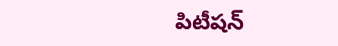పిటీషన్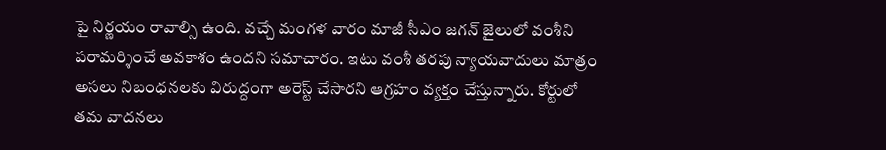పై నిర్ణయం రావాల్సి ఉంది. వచ్చే మంగళ వారం మాజీ సీఎం జగన్ జైలులో వంశీని పరామర్శించే అవకాశం ఉందని సమాచారం. ఇటు వంశీ తరపు న్యాయవాదులు మాత్రం అసలు నిబంధనలకు విరుద్దంగా అరెస్ట్ చేసారని ఆగ్రహం వ్యక్తం చేస్తున్నారు. కోర్టులో తమ వాదనలు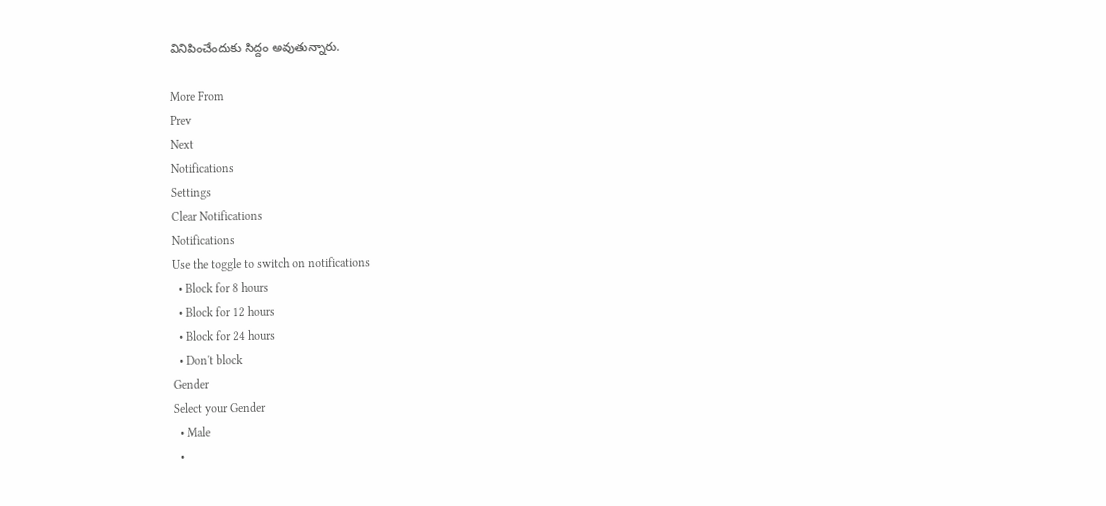వినిపించేందుకు సిద్దం అవుతున్నారు.

More From
Prev
Next
Notifications
Settings
Clear Notifications
Notifications
Use the toggle to switch on notifications
  • Block for 8 hours
  • Block for 12 hours
  • Block for 24 hours
  • Don't block
Gender
Select your Gender
  • Male
  •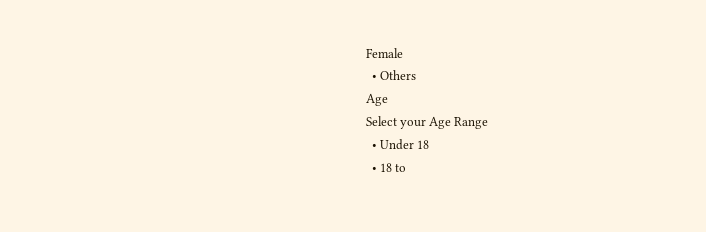Female
  • Others
Age
Select your Age Range
  • Under 18
  • 18 to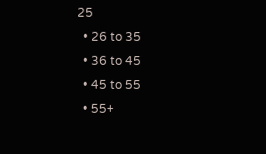25
  • 26 to 35
  • 36 to 45
  • 45 to 55
  • 55+